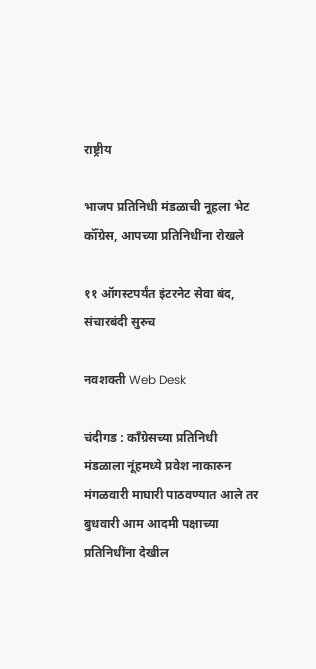राष्ट्रीय

भाजप प्रतिनिधी मंडळाची नूहला भेट कॉँग्रेस, आपच्या प्रतिनिधींना रोखले

११ ऑगस्टपर्यंत इंटरनेट सेवा बंद, संचारबंदी सुरुच

नवशक्ती Web Desk

चंदीगड : कॉंग्रेसच्या प्रतिनिधी मंडळाला नूंहमध्ये प्रवेश नाकारुन मंगळवारी माघारी पाठवण्यात आले तर बुधवारी आम आदमी पक्षाच्या प्रतिनिधींना देखील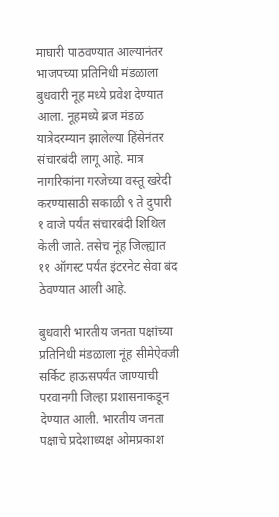माघारी पाठवण्यात आल्यानंतर भाजपच्या प्रतिनिधी मंडळाला बुधवारी नूह मध्ये प्रवेश देण्यात आला. नूहमध्ये ब्रज मंडळ यात्रेदरम्यान झालेल्या हिंसेनंतर संचारबंदी लागू आहे. मात्र नागरिकांना गरजेच्या वस्तू खरेदी करण्यासाठी सकाळी ९ ते दुपारी १ वाजे पर्यंत संचारबंदी शिथिल केली जाते. तसेच नूंह जिल्ह्यात ११ ऑगस्ट पर्यंत इंटरनेट सेवा बंद ठेवण्यात आली आहे.

बुधवारी भारतीय जनता पक्षांच्या प्रतिनिधी मंडळाला नूंह सीमेऐवजी सर्किट हाऊसपर्यंत जाण्याची परवानगी जिल्हा प्रशासनाकडून देण्यात आली. भारतीय जनता पक्षाचे प्रदेशाध्यक्ष ओमप्रकाश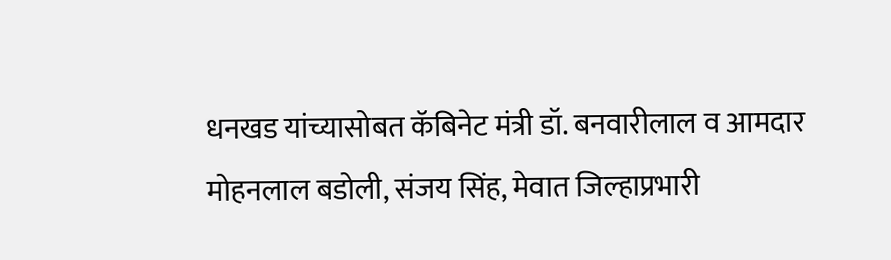धनखड यांच्यासोबत कॅबिनेट मंत्री डॉ. बनवारीलाल व आमदार मोहनलाल बडोली, संजय सिंह, मेवात जिल्हाप्रभारी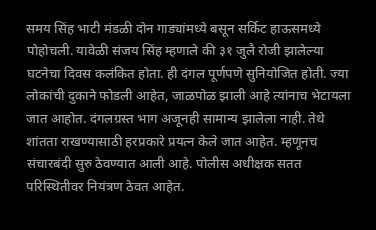समय सिंह भाटी मंडळी दोन गाड्यांमध्ये बसून सर्किट हाऊसमध्ये पोहोचली. यावेळी संजय सिंह म्हणाले की ३१ जुलै रोजी झालेल्या घटनेचा दिवस कलंकित होता. ही दंगल पूर्णपणे सुनियोजित होती. ज्या लोकांची दुकाने फोडली आहेत, जाळपोळ झाली आहे त्यांनाच भेटायला जात आहोत. दंगलग्रस्त भाग अजूनही सामान्य झालेला नाही. तेथे शांतता राखण्यासाठी हरप्रकारे प्रयत्न केले जात आहेत. म्हणूनच संचारबंदी सुरु ठेवण्यात आली आहे. पोलीस अधीक्षक सतत परिस्थितीवर नियंत्रण ठेवत आहेत.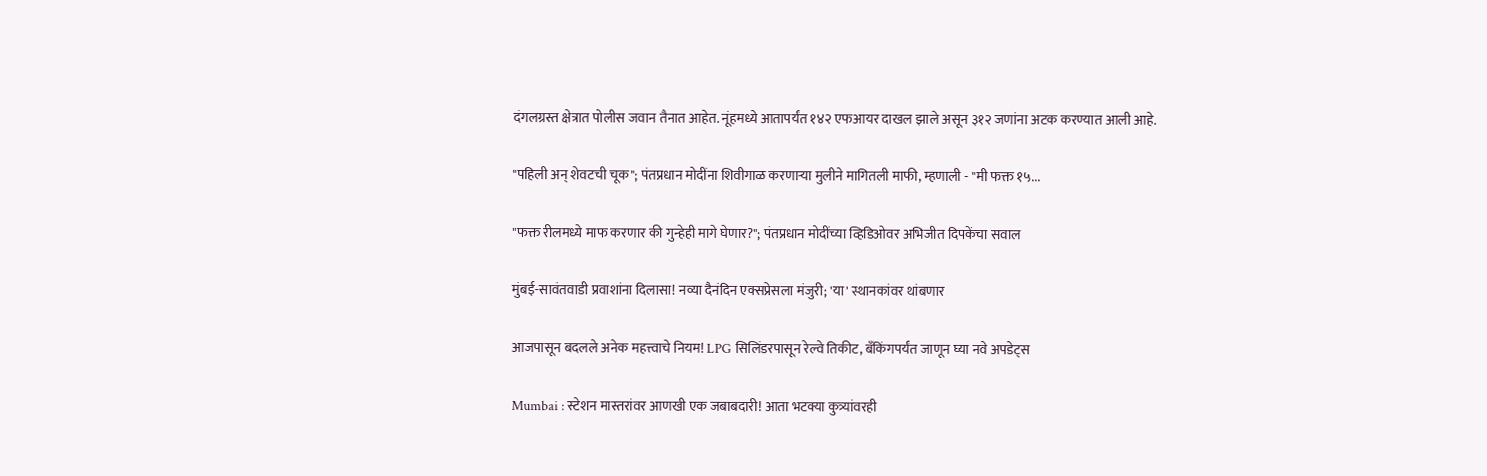दंगलग्रस्त क्षेत्रात पोलीस जवान तैनात आहेत. नूंहमध्ये आतापर्यंत १४२ एफआयर दाखल झाले असून ३१२ जणांना अटक करण्यात आली आहे.

"पहिली अन् शेवटची चूक"; पंतप्रधान मोदींना शिवीगाळ करणाऱ्या मुलीने मागितली माफी, म्हणाली - "मी फक्त १५...

"फक्त रीलमध्ये माफ करणार की गुन्हेही मागे घेणार?"; पंतप्रधान मोदींच्या व्हिडिओवर अभिजीत दिपकेंचा सवाल

मुंबई-सावंतवाडी प्रवाशांना दिलासा! नव्या दैनंदिन एक्सप्रेसला मंजुरी; 'या' स्थानकांवर थांबणार

आजपासून बदलले अनेक महत्त्वाचे नियम! LPG सिलिंडरपासून रेल्वे तिकीट, बँकिंगपर्यंत जाणून घ्या नवे अपडेट्स

Mumbai : स्टेशन मास्तरांवर आणखी एक जबाबदारी! आता भटक्या कुत्र्यांवरही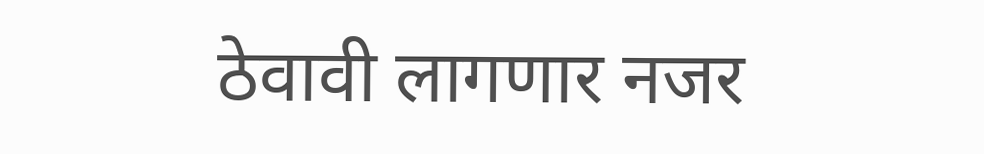ठेवावी लागणार नजर